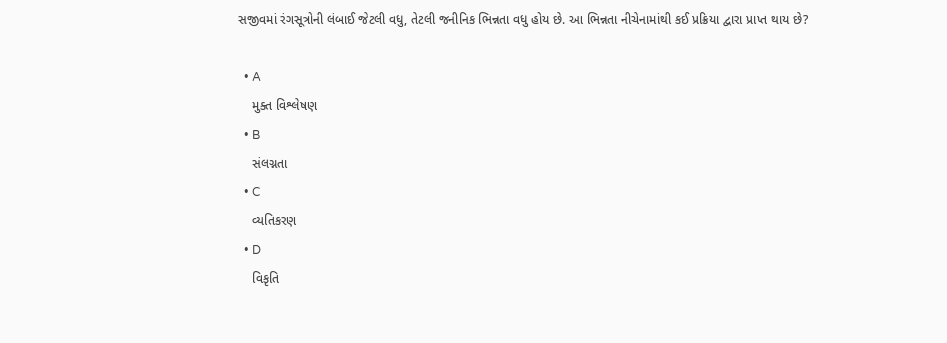સજીવમાં રંગસૂત્રોની લંબાઈ જેટલી વધુ, તેટલી જનીનિક ભિન્નતા વધુ હોય છે. આ ભિન્નતા નીચેનામાંથી કઈ પ્રક્રિયા દ્વારા પ્રાપ્ત થાય છે?

  • A
    મુક્ત વિશ્લેષણ
  • B
    સંલગ્નતા
  • C
    વ્યતિકરણ
  • D
    વિકૃતિ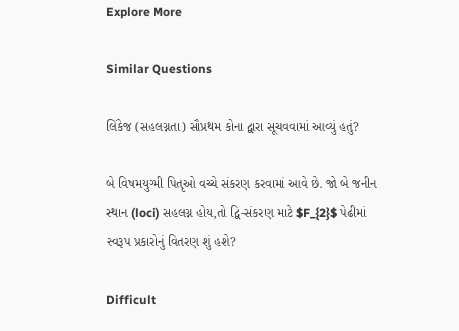Explore More

Similar Questions

લિંકેજ (સહલગ્નતા) સૌપ્રથમ કોના દ્વારા સૂચવવામાં આવ્યું હતું?

બે વિષમયુગ્મી પિતૃઓ વચ્ચે સંકરણ કરવામાં આવે છે. જો બે જનીન સ્થાન (loci) સહલગ્ન હોય,તો દ્વિ-સંકરણ માટે $F_{2}$ પેઢીમાં સ્વરૂપ પ્રકારોનું વિતરણ શું હશે?

Difficult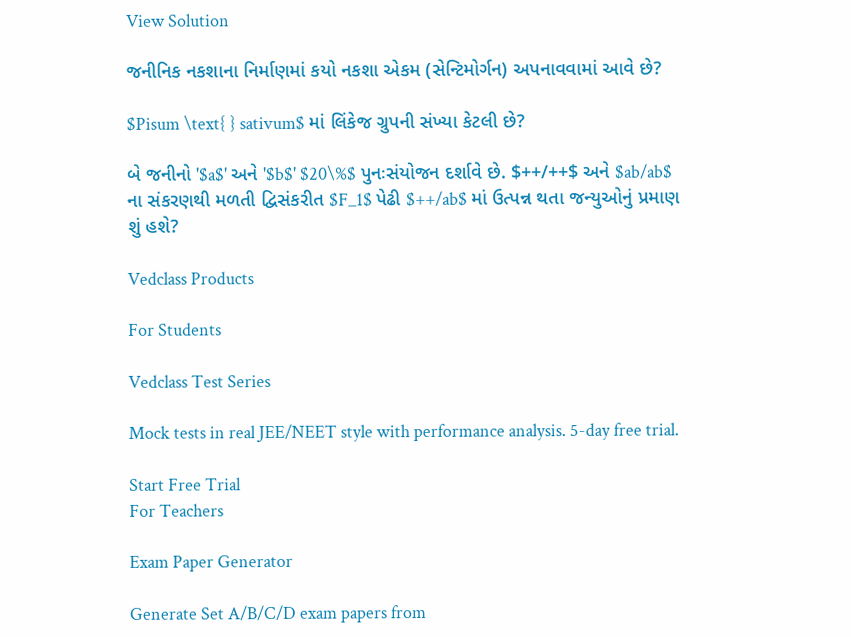View Solution

જનીનિક નકશાના નિર્માણમાં કયો નકશા એકમ (સેન્ટિમોર્ગન) અપનાવવામાં આવે છે?

$Pisum \text{ } sativum$ માં લિંકેજ ગ્રુપની સંખ્યા કેટલી છે?

બે જનીનો '$a$' અને '$b$' $20\%$ પુનઃસંયોજન દર્શાવે છે. $++/++$ અને $ab/ab$ ના સંકરણથી મળતી દ્વિસંકરીત $F_1$ પેઢી $++/ab$ માં ઉત્પન્ન થતા જન્યુઓનું પ્રમાણ શું હશે?

Vedclass Products

For Students

Vedclass Test Series

Mock tests in real JEE/NEET style with performance analysis. 5-day free trial.

Start Free Trial
For Teachers

Exam Paper Generator

Generate Set A/B/C/D exam papers from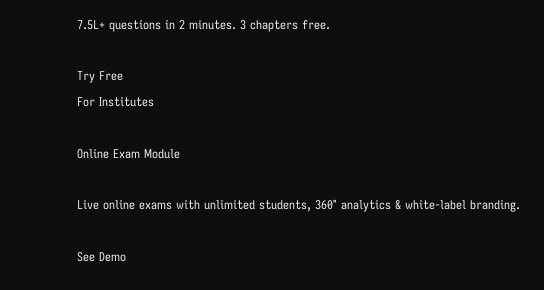7.5L+ questions in 2 minutes. 3 chapters free.

Try Free
For Institutes

Online Exam Module

Live online exams with unlimited students, 360° analytics & white-label branding.

See Demo